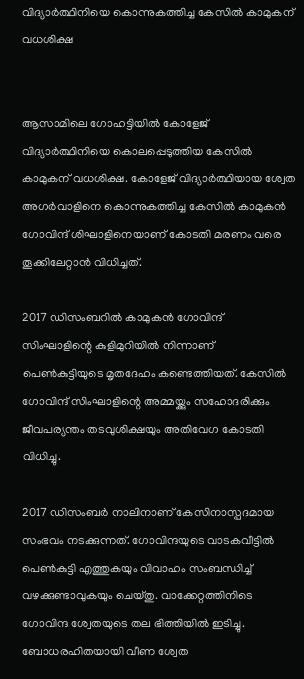വിദ്യാർത്ഥിനിയെ കൊന്നുകത്തിച്ച കേസിൽ‍ കാമുകന് വധശിക്ഷ


ആസാമിലെ ഗോഹട്ടിയിൽ കോളേജ് വിദ്യാർത്ഥിനിയെ കൊലപ്പെടുത്തിയ കേസിൽ കാമുകന് വധശിക്ഷ. കോളേജ് വിദ്യാർത്ഥിയായ ശ്വേത അഗർ‍വാളിനെ കൊന്നുകത്തിച്ച കേസിൽ കാമുകൻ ഗോവിന്ദ് ശിഘാളിനെയാണ് കോടതി മരണം വരെ തൂക്കിലേറ്റാന്‍ വിധിച്ചത്.

2017 ഡിസംബറിൽ കാമുകൻ ഗോവിന്ദ് സിംഘാളിന്റെ കുളിമുറിയിൽ‍ നിന്നാണ് പെൺ‍കുട്ടിയുടെ മൃതദേഹം കണ്ടെത്തിയത്. കേസിൽ ഗോവിന്ദ് സിംഘാളിന്റെ അമ്മയ്ക്കും സഹോദരിക്കും ജീവപര്യന്തം തടവുശിക്ഷയും അതിവേഗ കോടതി വിധിച്ചു.

2017 ഡിസംബർ നാലിനാണ് കേസിനാസ്പദമായ സംഭവം നടക്കുന്നത്. ഗോവിന്ദയുടെ വാടകവീട്ടിൽ പെൺകുട്ടി എത്തുകയും വിവാഹം സംബന്ധിച്ച് വഴക്കുണ്ടാവുകയും ചെയ്തു. വാക്കേറ്റത്തിനിടെ ഗോവിന്ദ ശ്വേതയുടെ തല ഭിത്തിയിൽ ഇടിച്ചു. ബോധരഹിതയായി വീണ ശ്വേത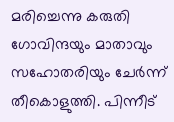മരിച്ചെന്നു കരുതി ഗോവിന്ദയും മാതാവും സഹോതരിയും ചേർന്ന് തീകൊളുത്തി. പിന്നീട്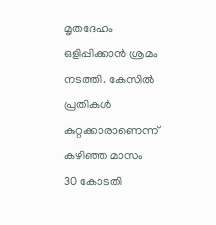മൃതദേഹം ഒളിപ്പിക്കാൻ ശ്രമം നടത്തി. കേസിൽ പ്രതികൾ കുറ്റക്കാരാണെന്ന് കഴിഞ്ഞ മാസം 30 കോടതി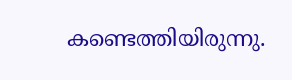കണ്ടെത്തിയിരുന്നു.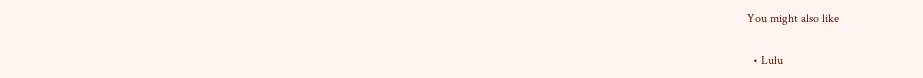You might also like

  • Lulu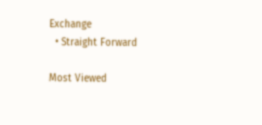Exchange
  • Straight Forward

Most Viewed